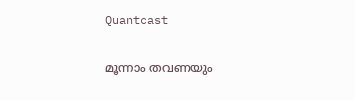Quantcast

മൂന്നാം തവണയും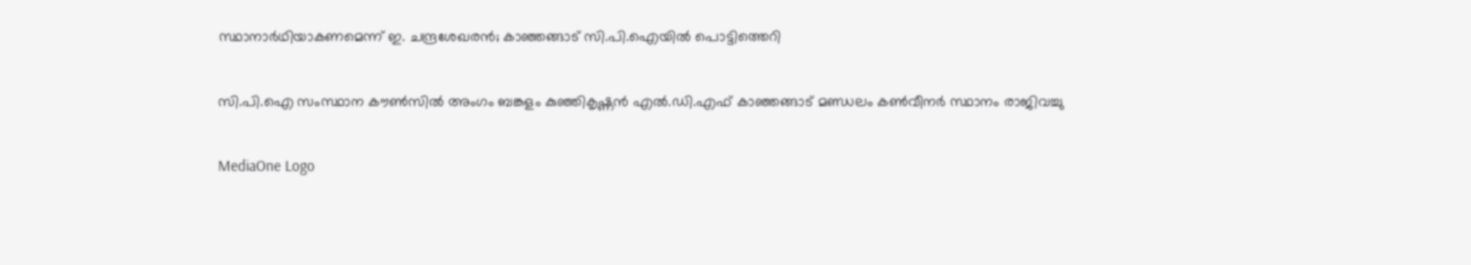സ്ഥാനാര്‍ഥിയാകണമെന്ന് ഇ. ചന്ദ്രശേഖരന്‍; കാഞ്ഞങ്ങാട് സി.പി.ഐയില്‍ പൊട്ടിത്തെറി

സി.പി.ഐ സംസ്ഥാന കൗൺസിൽ അംഗം ബങ്കളം കുഞ്ഞികൃഷ്ണൻ എൽ.ഡി.എഫ് കാഞ്ഞങ്ങാട് മണ്ഡലം കൺവീനർ സ്ഥാനം രാജിവച്ചു

MediaOne Logo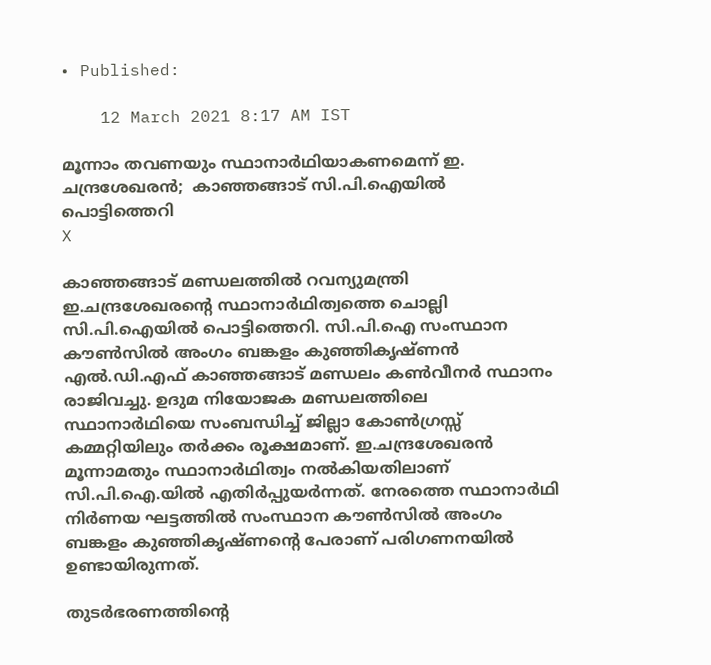• Published:

    12 March 2021 8:17 AM IST

മൂന്നാം തവണയും സ്ഥാനാര്‍ഥിയാകണമെന്ന് ഇ. ചന്ദ്രശേഖരന്‍;  കാഞ്ഞങ്ങാട് സി.പി.ഐയില്‍ പൊട്ടിത്തെറി
X

കാഞ്ഞങ്ങാട് മണ്ഡലത്തിൽ റവന്യുമന്ത്രി ഇ.ചന്ദ്രശേഖരന്‍റെ സ്ഥാനാർഥിത്വത്തെ ചൊല്ലി സി.പി.ഐയിൽ പൊട്ടിത്തെറി. സി.പി.ഐ സംസ്ഥാന കൗൺസിൽ അംഗം ബങ്കളം കുഞ്ഞികൃഷ്ണൻ എൽ.ഡി.എഫ് കാഞ്ഞങ്ങാട് മണ്ഡലം കൺവീനർ സ്ഥാനം രാജിവച്ചു. ഉദുമ നിയോജക മണ്ഡലത്തിലെ സ്ഥാനാർഥിയെ സംബന്ധിച്ച് ജില്ലാ കോൺഗ്രസ്സ് കമ്മറ്റിയിലും തർക്കം രൂക്ഷമാണ്. ഇ.ചന്ദ്രശേഖരന്‍ മൂന്നാമതും സ്ഥാനാർഥിത്വം നൽകിയതിലാണ് സി.പി.ഐ.യിൽ എതിർപ്പുയർന്നത്. നേരത്തെ സ്ഥാനാർഥി നിർണയ ഘട്ടത്തിൽ സംസ്ഥാന കൗൺസിൽ അംഗം ബങ്കളം കുഞ്ഞികൃഷ്ണന്‍റെ പേരാണ് പരിഗണനയിൽ ഉണ്ടായിരുന്നത്.

തുടർഭരണത്തിന്‍റെ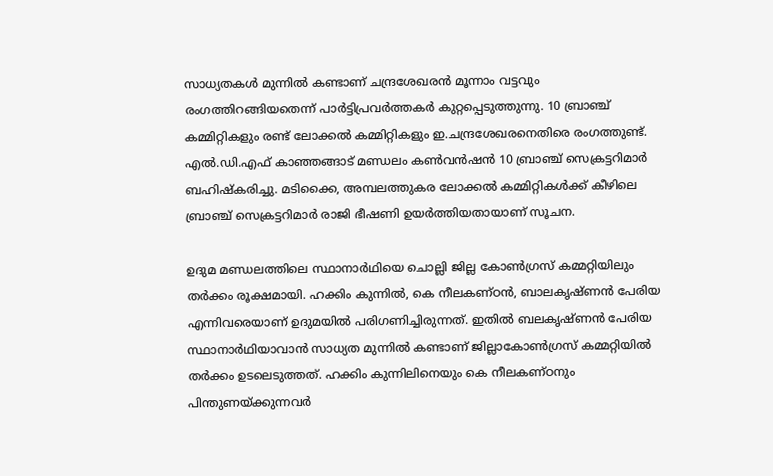സാധ്യതകൾ മുന്നിൽ കണ്ടാണ് ചന്ദ്രശേഖരൻ മൂന്നാം വട്ടവും രംഗത്തിറങ്ങിയതെന്ന് പാർട്ടിപ്രവർത്തകർ കുറ്റപ്പെടുത്തുന്നു. 10 ബ്രാഞ്ച് കമ്മിറ്റികളും രണ്ട് ലോക്കൽ കമ്മിറ്റികളും ഇ.ചന്ദ്രശേഖരനെതിരെ രംഗത്തുണ്ട്. എൽ.ഡി.എഫ് കാഞ്ഞങ്ങാട് മണ്ഡലം കൺവൻഷൻ 10 ബ്രാഞ്ച് സെക്രട്ടറിമാർ ബഹിഷ്കരിച്ചു. മടിക്കൈ, അമ്പലത്തുകര ലോക്കൽ കമ്മിറ്റികൾക്ക് കീഴിലെ ബ്രാഞ്ച് സെക്രട്ടറിമാർ രാജി ഭീഷണി ഉയർത്തിയതായാണ് സൂചന.

ഉദുമ മണ്ഡലത്തിലെ സ്ഥാനാർഥിയെ ചൊല്ലി ജില്ല കോൺഗ്രസ് കമ്മറ്റിയിലും തർക്കം രൂക്ഷമായി. ഹക്കിം കുന്നിൽ, കെ നീലകണ്ഠൻ, ബാലകൃഷ്ണൻ പേരിയ എന്നിവരെയാണ് ഉദുമയിൽ പരിഗണിച്ചിരുന്നത്. ഇതിൽ ബലകൃഷ്ണൻ പേരിയ സ്ഥാനാർഥിയാവാൻ സാധ്യത മുന്നിൽ കണ്ടാണ് ജില്ലാകോൺഗ്രസ് കമ്മറ്റിയിൽ തർക്കം ഉടലെടുത്തത്. ഹക്കിം കുന്നിലിനെയും കെ നീലകണ്ഠനും പിന്തുണയ്ക്കുന്നവർ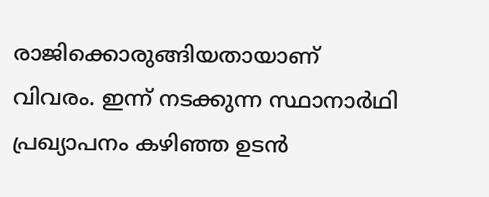രാജിക്കൊരുങ്ങിയതായാണ് വിവരം. ഇന്ന് നടക്കുന്ന സ്ഥാനാർഥി പ്രഖ്യാപനം കഴിഞ്ഞ ഉടൻ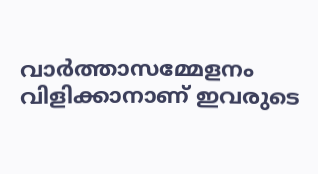വാർത്താസമ്മേളനം വിളിക്കാനാണ് ഇവരുടെ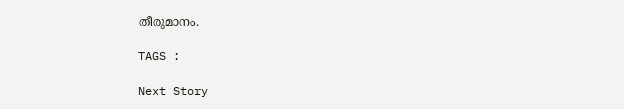തീരുമാനം.

TAGS :

Next Story